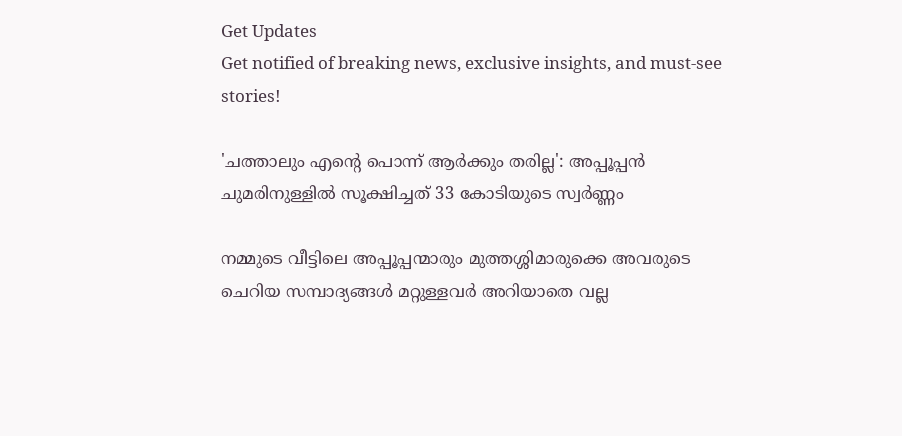Get Updates
Get notified of breaking news, exclusive insights, and must-see stories!

'ചത്താലും എന്റെ പൊന്ന് ആർക്കും തരില്ല': അപ്പൂപ്പന്‍ ചുമരിനുള്ളില്‍ സൂക്ഷിച്ചത് 33 കോടിയുടെ സ്വർണ്ണം

നമ്മുടെ വീട്ടിലെ അപ്പൂപ്പന്മാരും മുത്തശ്ശിമാരുക്കെ അവരുടെ ചെറിയ സമ്പാദ്യങ്ങള്‍ മറ്റുള്ളവർ അറിയാതെ വല്ല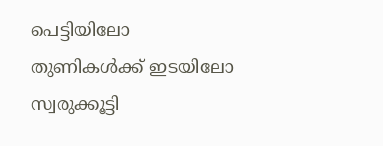പെട്ടിയിലോ തുണികള്‍ക്ക് ഇടയിലോ സ്വരുക്കൂട്ടി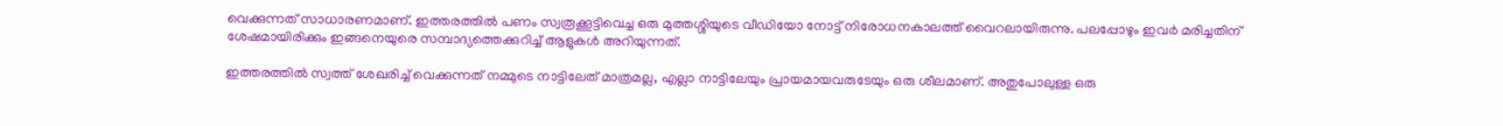വെക്കുന്നത് സാധാരണമാണ്. ഇത്തരത്തില്‍ പണം സ്വരൂക്കൂട്ടിവെച്ച ഒരു മുത്തശ്ശിയുടെ വീഡിയോ നോട്ട് നിരോധനകാലത്ത് വൈറലായിരുന്നു. പലപ്പോഴും ഇവർ മരിച്ചതിന് ശേഷമായിരിക്കും ഇങ്ങനെയുരെ സമ്പാദ്യത്തെക്കുറിച്ച് ആളുകള്‍ അറിയുന്നത്.

ഇത്തരത്തില്‍ സ്വത്ത് ശേഖരിച്ച് വെക്കുന്നത് നമ്മുടെ നാട്ടിലേത് മാത്രമല്ല, എല്ലാ നാട്ടിലേയും പ്രായമായവരുടേയും ഒരു ശീലമാണ്. അതുപോലുള്ള ഒരു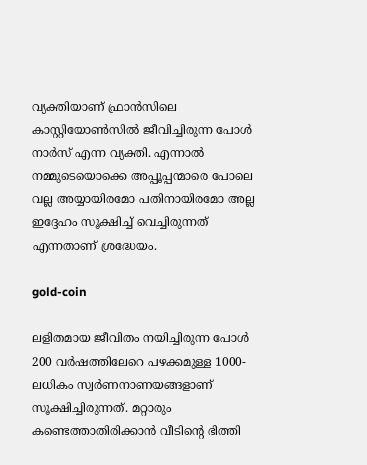വ്യക്തിയാണ് ഫ്രാൻസിലെ കാസ്റ്റിയോൺസിൽ ജീവിച്ചിരുന്ന പോൾ നാർസ് എന്ന വ്യക്തി. എന്നാല്‍ നമ്മുടെയൊക്കെ അപ്പൂപ്പന്മാരെ പോലെ വല്ല അയ്യായിരമോ പതിനായിരമോ അല്ല ഇദ്ദേഹം സൂക്ഷിച്ച് വെച്ചിരുന്നത് എന്നതാണ് ശ്രദ്ധേയം.

gold-coin

ലളിതമായ ജീവിതം നയിച്ചിരുന്ന പോൾ 200 വർഷത്തിലേറെ പഴക്കമുള്ള 1000-ലധികം സ്വർണനാണയങ്ങളാണ് സൂക്ഷിച്ചിരുന്നത്. മറ്റാരും കണ്ടെത്താതിരിക്കാന്‍ വീടിന്റെ ഭിത്തി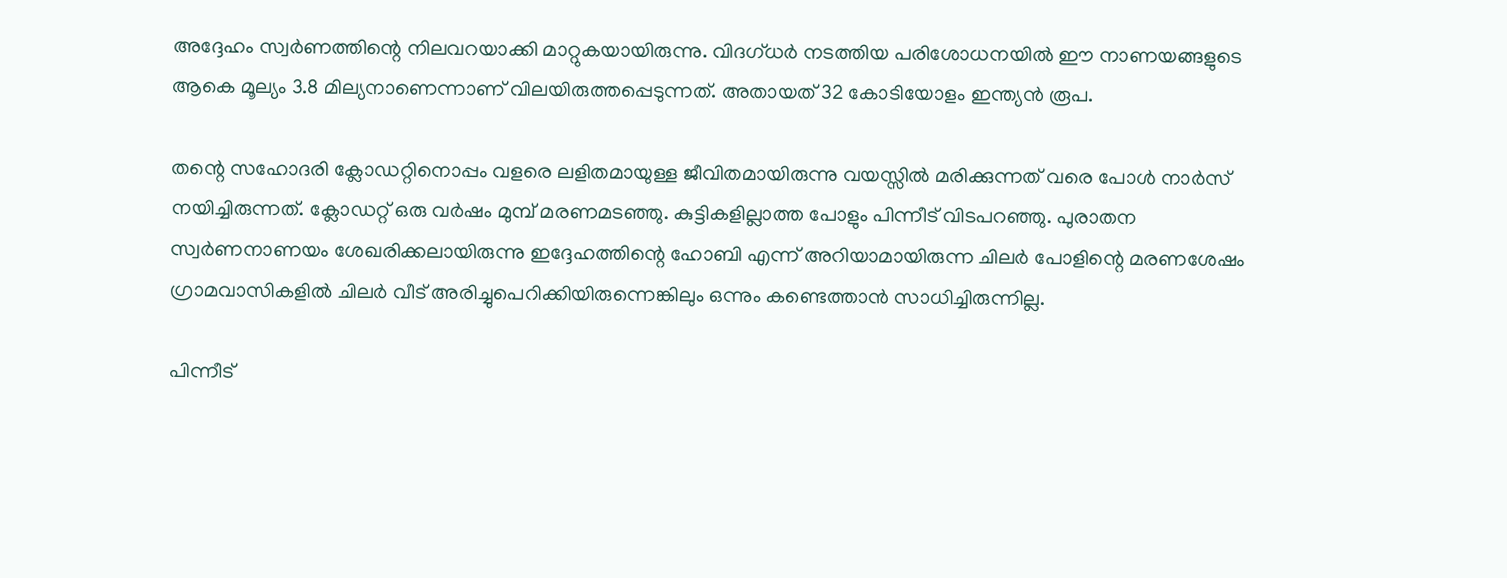അദ്ദേഹം സ്വർണത്തിന്റെ നിലവറയാക്കി മാറ്റുകയായിരുന്നു. വിദഗ്ധർ നടത്തിയ പരിശോധനയില്‍ ഈ നാണയങ്ങളുടെ ആകെ മൂല്യം 3.8 മില്യനാണെന്നാണ് വിലയിരുത്തപ്പെടുന്നത്. അതായത് 32 കോടിയോളം ഇന്ത്യന്‍ രൂപ.

തന്റെ സഹോദരി ക്ലോഡറ്റിനൊപ്പം വളരെ ലളിതമായുള്ള ജീവിതമായിരുന്നു വയസ്സില്‍ മരിക്കുന്നത് വരെ പോൾ നാർസ് നയിച്ചിരുന്നത്. ക്ലോഡറ്റ് ഒരു വർഷം മുമ്പ് മരണമടഞ്ഞു. കുട്ടികളില്ലാത്ത പോളും പിന്നീട് വിടപറഞ്ഞു. പുരാതന സ്വര്‍ണനാണയം ശേഖരിക്കലായിരുന്നു ഇദ്ദേഹത്തിന്റെ ഹോബി എന്ന് അറിയാമായിരുന്ന ചിലർ പോളിന്റെ മരണശേഷം ഗ്രാമവാസികളില്‍ ചിലർ വീട് അരിച്ചുപെറിക്കിയിരുന്നെങ്കിലും ഒന്നും കണ്ടെത്താന്‍ സാധിച്ചിരുന്നില്ല.

പിന്നീട്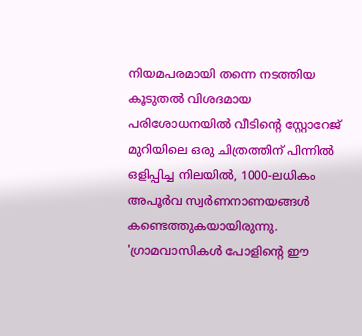നിയമപരമായി തന്നെ നടത്തിയ കൂടുതല്‍ വിശദമായ പരിശോധനയില്‍ വീടിന്റെ സ്റ്റോറേജ് മുറിയിലെ ഒരു ചിത്രത്തിന് പിന്നിൽ ഒളിപ്പിച്ച നിലയിൽ, 1000-ലധികം അപൂർവ സ്വർണനാണയങ്ങൾ കണ്ടെത്തുകയായിരുന്നു. 'ഗ്രാമവാസികൾ പോളിന്റെ ഈ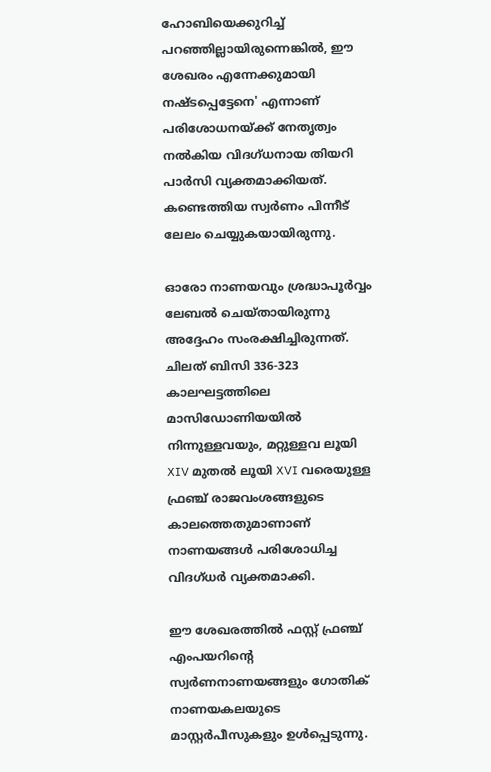ഹോബിയെക്കുറിച്ച് പറഞ്ഞില്ലായിരുന്നെങ്കിൽ, ഈ ശേഖരം എന്നേക്കുമായി നഷ്ടപ്പെട്ടേനെ' എന്നാണ് പരിശോധനയ്ക്ക് നേതൃത്വം നല്‍കിയ വിദഗ്ധനായ തിയറി പാർസി വ്യക്തമാക്കിയത്. കണ്ടെത്തിയ സ്വർണം പിന്നീട് ലേലം ചെയ്യുകയായിരുന്നു.

ഓരോ നാണയവും ശ്രദ്ധാപൂർവ്വം ലേബൽ ചെയ്തായിരുന്നു അദ്ദേഹം സംരക്ഷിച്ചിരുന്നത്. ചിലത് ബിസി 336-323 കാലഘട്ടത്തിലെ മാസിഡോണിയയിൽ നിന്നുള്ളവയും, മറ്റുള്ളവ ലൂയി XIV മുതൽ ലൂയി XVI വരെയുള്ള ഫ്രഞ്ച് രാജവംശങ്ങളുടെ കാലത്തെതുമാണാണ് നാണയങ്ങള്‍ പരിശോധിച്ച വിദഗ്ധർ വ്യക്തമാക്കി.

ഈ ശേഖരത്തിൽ ഫസ്റ്റ് ഫ്രഞ്ച് എംപയറിന്റെ സ്വർണനാണയങ്ങളും ഗോതിക് നാണയകലയുടെ മാസ്റ്റർപീസുകളും ഉൾപ്പെടുന്നു.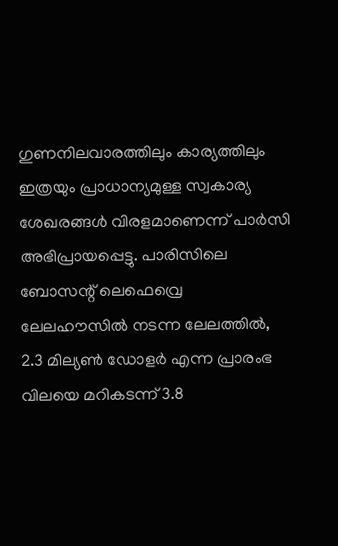ഗുണനിലവാരത്തിലും കാര്യത്തിലും ഇത്രയും പ്രാധാന്യമുള്ള സ്വകാര്യ ശേഖരങ്ങൾ വിരളമാണെന്ന് പാർസി അഭിപ്രായപ്പെട്ടു. പാരിസിലെ ബോസന്റ് ലെഫെവ്രെ ലേലഹൗസിൽ നടന്ന ലേലത്തിൽ, 2.3 മില്യൺ ഡോളർ എന്ന പ്രാരംഭ വിലയെ മറികടന്ന് 3.8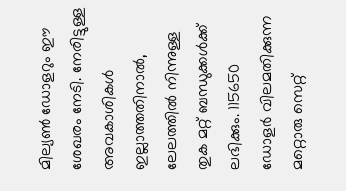മില്യൺ ഡോളറും ഈ ശേഖരം നേടി. നേരിട്ടുള്ള അവകാശികൾ ഇല്ലാത്തതിനാൽ, ലേലത്തിൽ നിന്നുള്ള തുക മറ്റ് ബന്ധുക്കൾക്ക് ലഭിക്കും. 115650 ഡോളർ വിലമതിക്കുന്ന മറ്റൊരു സെറ്റ്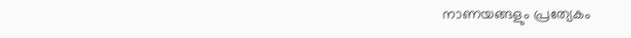നാണയങ്ങളും പ്രത്യേകം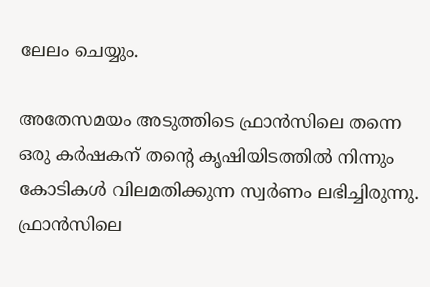ലേലം ചെയ്യും.

അതേസമയം അടുത്തിടെ ഫ്രാന്‍സിലെ തന്നെ ഒരു കർഷകന് തന്റെ കൃഷിയിടത്തില്‍ നിന്നും കോടികള്‍ വിലമതിക്കുന്ന സ്വർണം ലഭിച്ചിരുന്നു. ഫ്രാൻസിലെ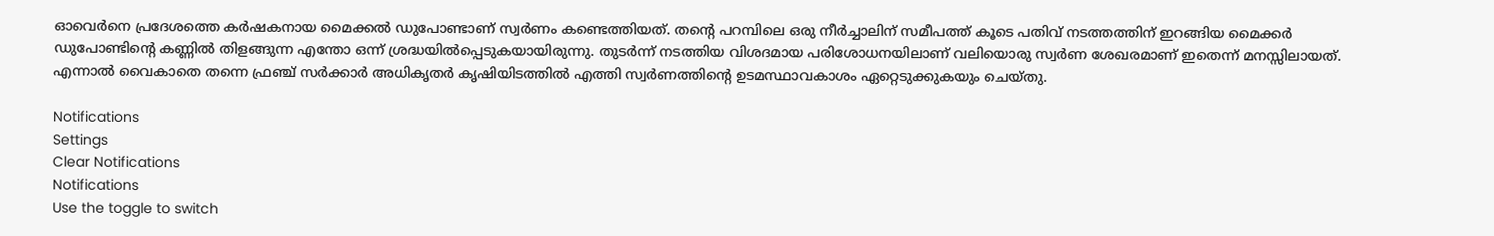ഓവെർനെ പ്രദേശത്തെ കർഷകനായ മൈക്കൽ ഡുപോണ്ടാണ് സ്വർണം കണ്ടെത്തിയത്. തന്റെ പറമ്പിലെ ഒരു നീർച്ചാലിന് സമീപത്ത് കൂടെ പതിവ് നടത്തത്തിന് ഇറങ്ങിയ മൈക്കർ ഡുപോണ്ടിന്റെ കണ്ണില്‍ തിളങ്ങുന്ന എന്തോ ഒന്ന് ശ്രദ്ധയില്‍പ്പെടുകയായിരുന്നു. തുടർന്ന് നടത്തിയ വിശദമായ പരിശോധനയിലാണ് വലിയൊരു സ്വർണ ശേഖരമാണ് ഇതെന്ന് മനസ്സിലായത്. എന്നാല്‍ വൈകാതെ തന്നെ ഫ്രഞ്ച് സർക്കാർ അധികൃതർ കൃഷിയിടത്തില്‍ എത്തി സ്വർണത്തിന്റെ ഉടമസ്ഥാവകാശം ഏറ്റെടുക്കുകയും ചെയ്തു.

Notifications
Settings
Clear Notifications
Notifications
Use the toggle to switch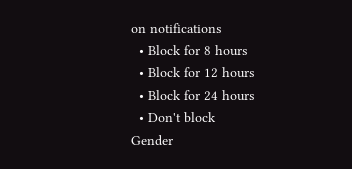on notifications
  • Block for 8 hours
  • Block for 12 hours
  • Block for 24 hours
  • Don't block
Gender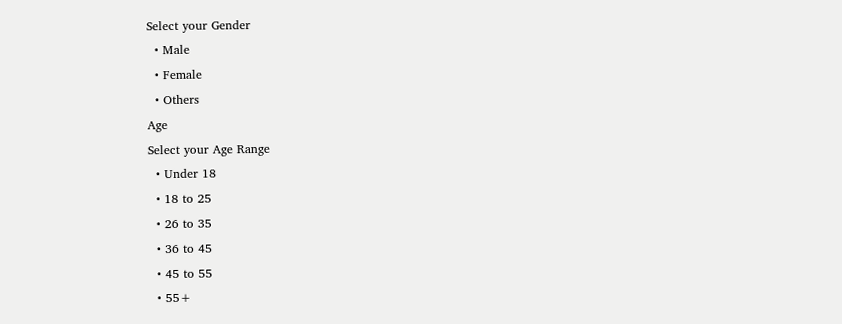Select your Gender
  • Male
  • Female
  • Others
Age
Select your Age Range
  • Under 18
  • 18 to 25
  • 26 to 35
  • 36 to 45
  • 45 to 55
  • 55+